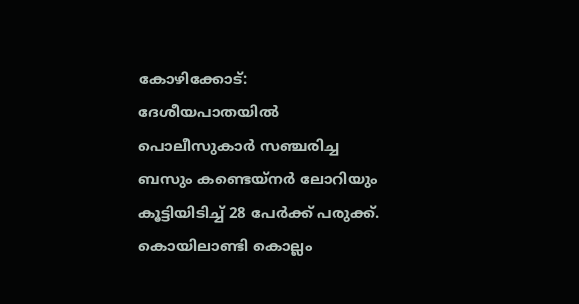കോഴിക്കോട്: ദേശീയപാതയിൽ പൊലീസുകാർ സഞ്ചരിച്ച ബസും കണ്ടെയ്നർ ലോറിയും കൂട്ടിയിടിച്ച് 28 പേർക്ക് പരുക്ക്. കൊയിലാണ്ടി കൊല്ലം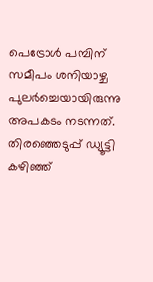പെട്രോൾ പമ്പിന് സമീപം ശനിയാഴ്ച പുലർച്ചെയായിരുന്നു അപകടം നടന്നത്. തിരഞ്ഞെടുപ്പ് ഡ്യൂട്ടി കഴിഞ്ഞ്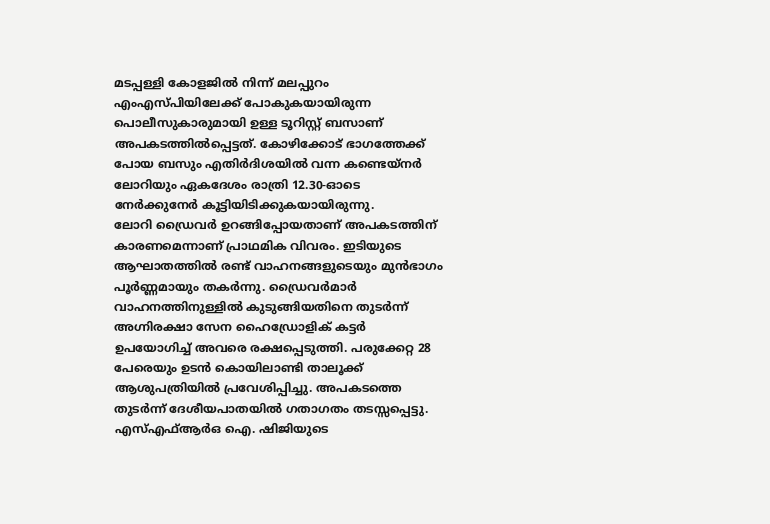മടപ്പള്ളി കോളജിൽ നിന്ന് മലപ്പുറം എംഎസ്പിയിലേക്ക് പോകുകയായിരുന്ന പൊലീസുകാരുമായി ഉള്ള ടൂറിസ്റ്റ് ബസാണ് അപകടത്തിൽപ്പെട്ടത്. കോഴിക്കോട് ഭാഗത്തേക്ക് പോയ ബസും എതിർദിശയിൽ വന്ന കണ്ടെയ്നർ ലോറിയും ഏകദേശം രാത്രി 12.30-ഓടെ നേർക്കുനേർ കൂട്ടിയിടിക്കുകയായിരുന്നു.
ലോറി ഡ്രൈവർ ഉറങ്ങിപ്പോയതാണ് അപകടത്തിന് കാരണമെന്നാണ് പ്രാഥമിക വിവരം. ഇടിയുടെ ആഘാതത്തിൽ രണ്ട് വാഹനങ്ങളുടെയും മുൻഭാഗം പൂർണ്ണമായും തകർന്നു. ഡ്രൈവർമാർ വാഹനത്തിനുള്ളിൽ കുടുങ്ങിയതിനെ തുടർന്ന് അഗ്നിരക്ഷാ സേന ഹൈഡ്രോളിക് കട്ടർ ഉപയോഗിച്ച് അവരെ രക്ഷപ്പെടുത്തി. പരുക്കേറ്റ 28 പേരെയും ഉടൻ കൊയിലാണ്ടി താലൂക്ക് ആശുപത്രിയിൽ പ്രവേശിപ്പിച്ചു. അപകടത്തെ തുടർന്ന് ദേശീയപാതയിൽ ഗതാഗതം തടസ്സപ്പെട്ടു. എസ്എഫ്ആർഒ ഐ. ഷിജിയുടെ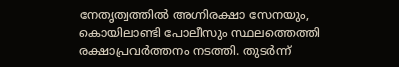നേതൃത്വത്തിൽ അഗ്നിരക്ഷാ സേനയും, കൊയിലാണ്ടി പോലീസും സ്ഥലത്തെത്തി രക്ഷാപ്രവർത്തനം നടത്തി. തുടർന്ന്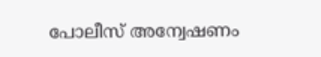പോലീസ് അന്വേഷണം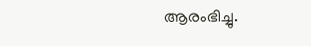ആരംഭിച്ചു.